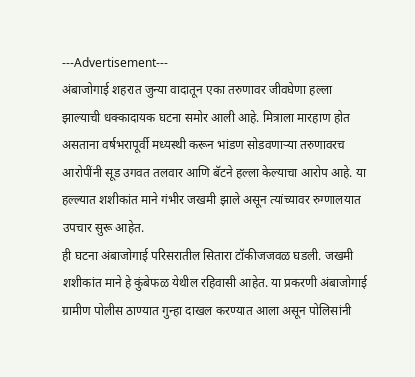---Advertisement---
अंबाजोगाई शहरात जुन्या वादातून एका तरुणावर जीवघेणा हल्ला झाल्याची धक्कादायक घटना समोर आली आहे. मित्राला मारहाण होत असताना वर्षभरापूर्वी मध्यस्थी करून भांडण सोडवणाऱ्या तरुणावरच आरोपींनी सूड उगवत तलवार आणि बॅटने हल्ला केल्याचा आरोप आहे. या हल्ल्यात शशीकांत माने गंभीर जखमी झाले असून त्यांच्यावर रुग्णालयात उपचार सुरू आहेत.
ही घटना अंबाजोगाई परिसरातील सितारा टॉकीजजवळ घडली. जखमी शशीकांत माने हे कुंबेफळ येथील रहिवासी आहेत. या प्रकरणी अंबाजोगाई ग्रामीण पोलीस ठाण्यात गुन्हा दाखल करण्यात आला असून पोलिसांनी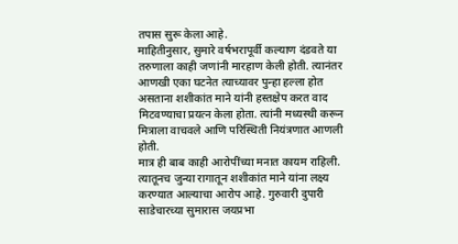तपास सुरू केला आहे.
माहितीनुसार, सुमारे वर्षभरापूर्वी कल्याण दंडवते या तरुणाला काही जणांनी मारहाण केली होती. त्यानंतर आणखी एका घटनेत त्याच्यावर पुन्हा हल्ला होत असताना शशीकांत माने यांनी हस्तक्षेप करत वाद मिटवण्याचा प्रयत्न केला होता. त्यांनी मध्यस्थी करून मित्राला वाचवले आणि परिस्थिती नियंत्रणात आणली होती.
मात्र ही बाब काही आरोपींच्या मनात कायम राहिली. त्यातूनच जुन्या रागातून शशीकांत माने यांना लक्ष्य करण्यात आल्याचा आरोप आहे. गुरुवारी दुपारी साडेचारच्या सुमारास जयप्रभा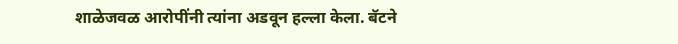शाळेजवळ आरोपींनी त्यांना अडवून हल्ला केला. बॅटने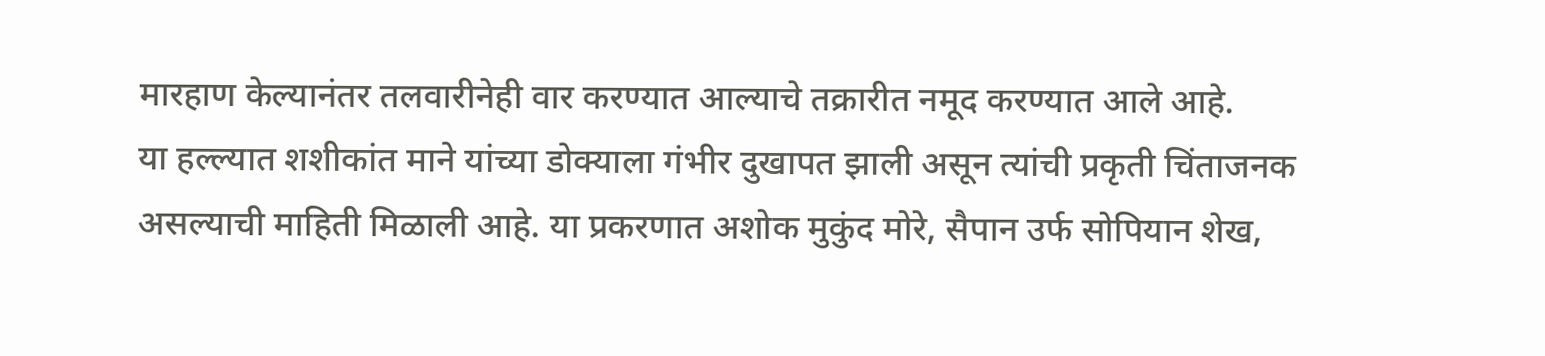मारहाण केल्यानंतर तलवारीनेही वार करण्यात आल्याचे तक्रारीत नमूद करण्यात आले आहे.
या हल्ल्यात शशीकांत माने यांच्या डोक्याला गंभीर दुखापत झाली असून त्यांची प्रकृती चिंताजनक असल्याची माहिती मिळाली आहे. या प्रकरणात अशोक मुकुंद मोरे, सैपान उर्फ सोपियान शेख,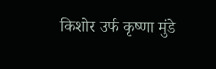किशोर उर्फ कृष्णा मुंडे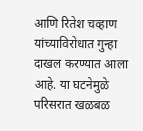आणि रितेश चव्हाण यांच्याविरोधात गुन्हा दाखल करण्यात आला आहे. या घटनेमुळे परिसरात खळबळ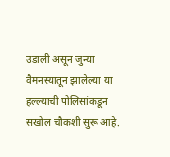उडाली असून जुन्या वैमनस्यातून झालेल्या या हल्ल्याची पोलिसांकडून सखोल चौकशी सुरू आहे.